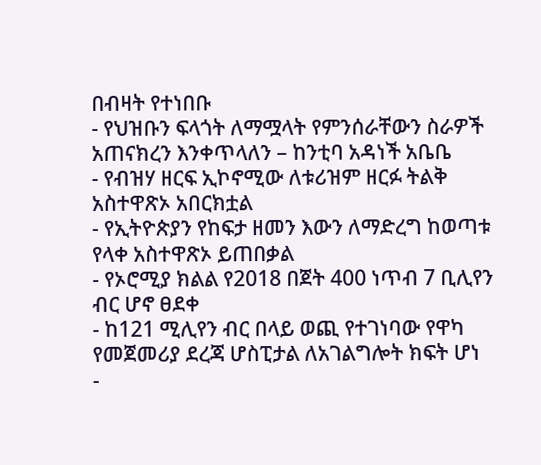በብዛት የተነበቡ
- የህዝቡን ፍላጎት ለማሟላት የምንሰራቸውን ስራዎች አጠናክረን እንቀጥላለን – ከንቲባ አዳነች አቤቤ
- የብዝሃ ዘርፍ ኢኮኖሚው ለቱሪዝም ዘርፉ ትልቅ አስተዋጽኦ አበርክቷል
- የኢትዮጵያን የከፍታ ዘመን እውን ለማድረግ ከወጣቱ የላቀ አስተዋጽኦ ይጠበቃል
- የኦሮሚያ ክልል የ2018 በጀት 400 ነጥብ 7 ቢሊየን ብር ሆኖ ፀደቀ
- ከ121 ሚሊየን ብር በላይ ወጪ የተገነባው የዋካ የመጀመሪያ ደረጃ ሆስፒታል ለአገልግሎት ክፍት ሆነ
-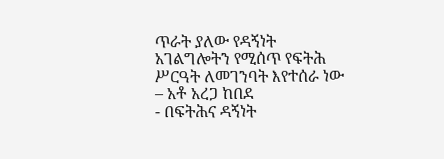ጥራት ያለው የዳኝነት አገልግሎትን የሚሰጥ የፍትሕ ሥርዓት ለመገንባት እየተሰራ ነው – አቶ አረጋ ከበደ
- በፍትሕና ዳኝነት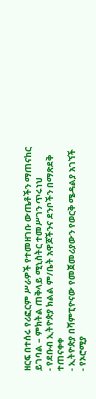ዘርፍ በተሰሩ የሪፎርም ሥራዎች የተመዘገቡ ውጤቶችን ማጠናከር ይገባል – ምክትል ጠቅላይ ሚኒስትር ተመሥገን ጥሩነህ
- የደቡብ ኢትዮጵያ ክልል ም/ቤት አዋጆችንና ደንቦችን በማጽደቅ ተጠናቀቀ
- ኢትዮጵያ በሻምፒዮናው የመጀመሪያውን የወርቅ ሜዳልያ አገኘች
- የኦሮሚያ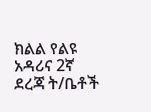ክልል የልዩ አዳሪና 2ኛ ደረጃ ት/ቤቶች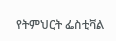የትምህርት ፌስቲቫል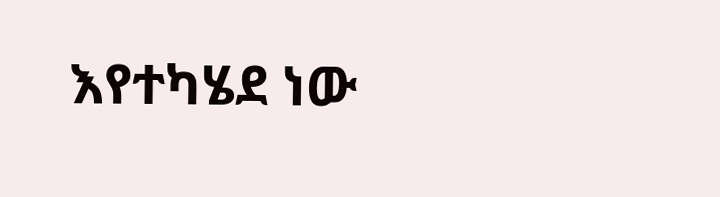እየተካሄደ ነው